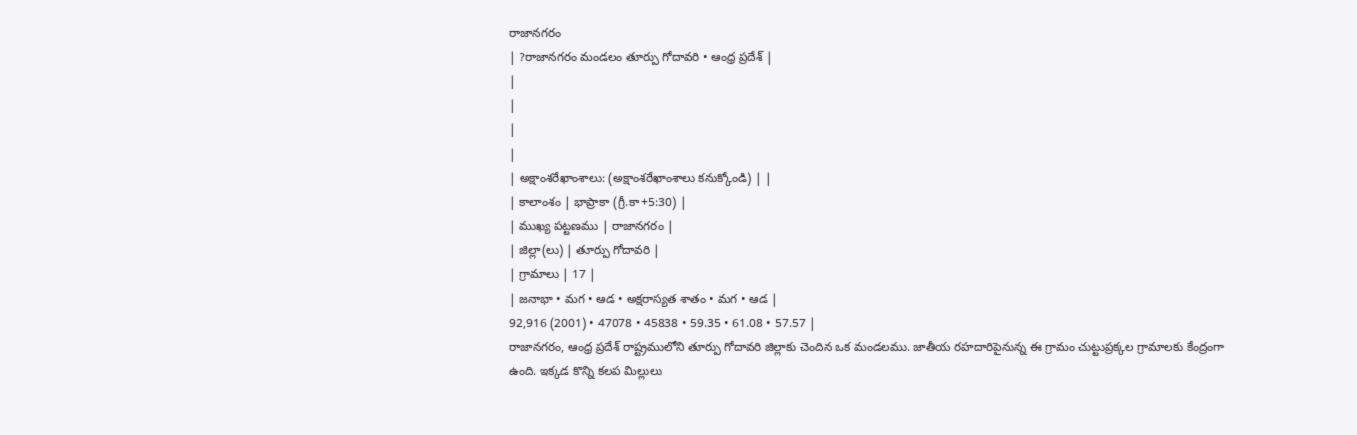రాజానగరం
| ?రాజానగరం మండలం తూర్పు గోదావరి • ఆంధ్ర ప్రదేశ్ |
|
|
|
|
| అక్షాంశరేఖాంశాలు: (అక్షాంశరేఖాంశాలు కనుక్కోండి) | |
| కాలాంశం | భాప్రాకా (గ్రీ.కా+5:30) |
| ముఖ్య పట్టణము | రాజానగరం |
| జిల్లా(లు) | తూర్పు గోదావరి |
| గ్రామాలు | 17 |
| జనాభా • మగ • ఆడ • అక్షరాస్యత శాతం • మగ • ఆడ |
92,916 (2001) • 47078 • 45838 • 59.35 • 61.08 • 57.57 |
రాజానగరం, ఆంధ్ర ప్రదేశ్ రాష్ట్రములోని తూర్పు గోదావరి జిల్లాకు చెందిన ఒక మండలము. జాతీయ రహదారిపైనున్న ఈ గ్రామం చుట్టుప్రక్కల గ్రామాలకు కేంద్రంగా ఉంది. ఇక్కడ కొన్ని కలప మిల్లులు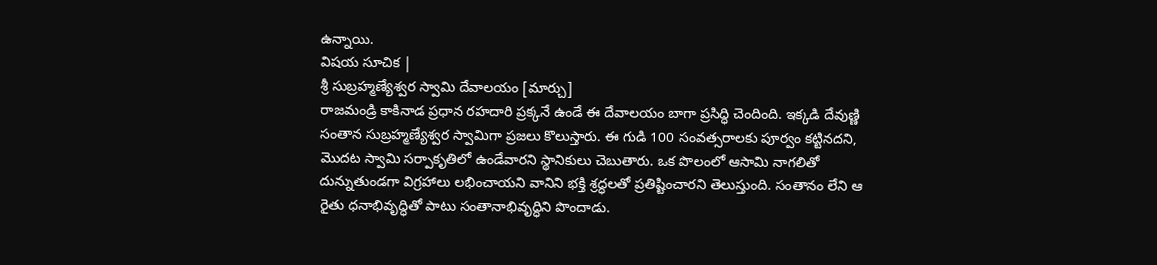ఉన్నాయి.
విషయ సూచిక |
శ్రీ సుబ్రహ్మణ్యేశ్వర స్వామి దేవాలయం [మార్చు]
రాజమండ్రి కాకినాడ ప్రధాన రహదారి ప్రక్కనే ఉండే ఈ దేవాలయం బాగా ప్రసిద్ధి చెందింది. ఇక్కడి దేవుణ్ణి సంతాన సుబ్రహ్మణ్యేశ్వర స్వామిగా ప్రజలు కొలుస్తారు. ఈ గుడి 100 సంవత్సరాలకు పూర్వం కట్టినదని, మొదట స్వామి సర్పాకృతిలో ఉండేవారని స్థానికులు చెబుతారు. ఒక పొలంలో ఆసామి నాగలితో దున్నుతుండగా విగ్రహాలు లభించాయని వానిని భక్తి శ్రద్ధలతో ప్రతిష్టించారని తెలుస్తుంది. సంతానం లేని ఆ రైతు ధనాభివృద్ధితో పాటు సంతానాభివృద్ధిని పొందాడు.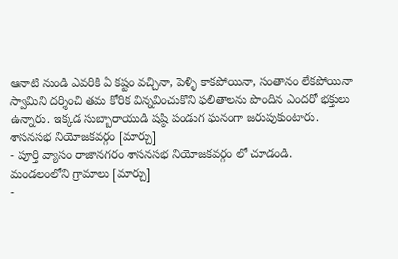ఆనాటి నుండి ఎవరికి ఏ కష్టం వచ్చినా, పెళ్ళి కాకపోయినా, సంతానం లేకపోయినా స్వామిని దర్శించి తమ కోరిక విన్నవించుకొని ఫలితాలను పొందిన ఎందరో భక్తులు ఉన్నారు. ఇక్కడ సుబ్బారాయుడి షష్ఠి పండుగ ఘనంగా జరుపుకుంటారు.
శాసనసభ నియోజకవర్గం [మార్చు]
- పూర్తి వ్యాసం రాజానగరం శాసనసభ నియోజకవర్గం లో చూడండి.
మండలంలోని గ్రామాలు [మార్చు]
-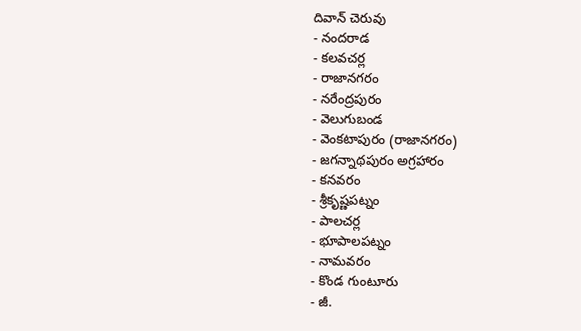దివాన్ చెరువు
- నందరాడ
- కలవచర్ల
- రాజానగరం
- నరేంద్రపురం
- వెలుగుబండ
- వెంకటాపురం (రాజానగరం)
- జగన్నాథపురం అగ్రహారం
- కనవరం
- శ్రీకృష్ణపట్నం
- పాలచర్ల
- భూపాలపట్నం
- నామవరం
- కొండ గుంటూరు
- జీ.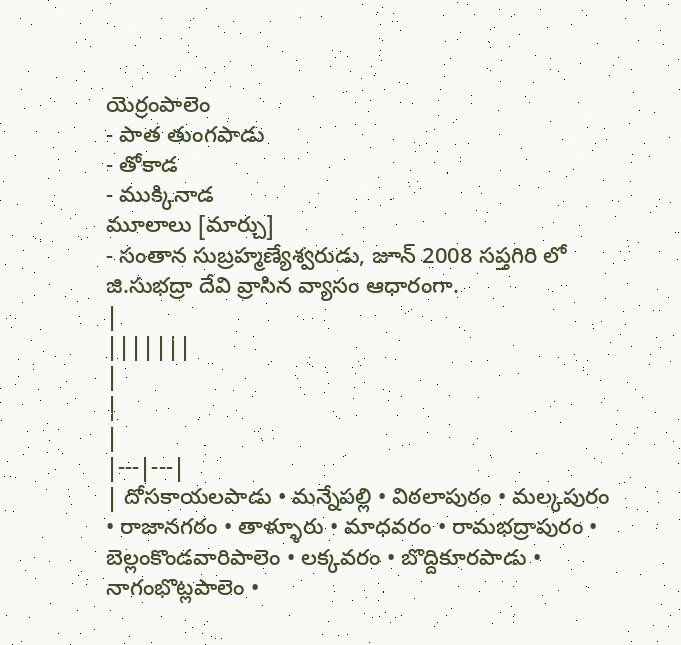యెర్రంపాలెం
- పాత తుంగపాడు
- తోకాడ
- ముక్కినాడ
మూలాలు [మార్చు]
- సంతాన సుబ్రహ్మణ్యేశ్వరుడు, జూన్ 2008 సప్తగిరి లో జి.సుభద్రా దేవి వ్రాసిన వ్యాసం ఆధారంగా.
|
|||||||
|
|
|
|---|---|
| దోసకాయలపాడు • మన్నేపల్లి • విఠలాపురం • మల్కపురం • రాజానగరం • తాళ్ళూరు • మాధవరం • రామభద్రాపురం • బెల్లంకొండవారిపాలెం • లక్కవరం • బొద్దికూరపాడు • నాగంభొట్లపాలెం •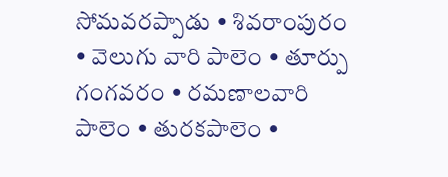సోమవరప్పాడు • శివరాంపురం • వెలుగు వారి పాలెం • తూర్పు గంగవరం • రమణాలవారి పాలెం • తురకపాలెం •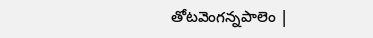తోటవెంగన్నపాలెం |